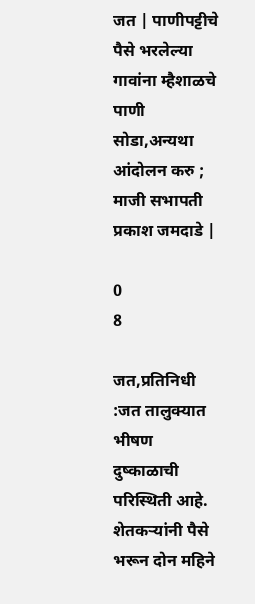जत | पाणीपट्टीचे पैसे भरलेल्या गावांना म्हैशाळचे पाणी सोडा,अन्यथा आंदोलन करु ; माजी सभापती प्रकाश जमदाडे |

0
8

जत,प्रतिनिधी :जत तालुक्यात भीषण दुष्काळाची परिस्थिती आहे. शेतकऱ्यांनी पैसे भरून दोन महिने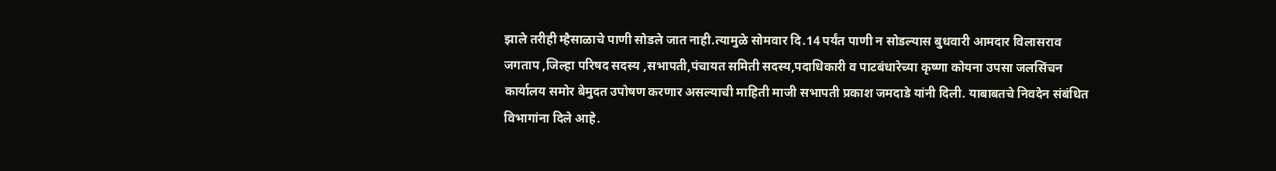झाले तरीही म्हैसाळाचे पाणी सोडले जात नाही.त्यामुळे सोमवार दि.14 पर्यंत पाणी न सोडल्यास बुधवारी आमदार विलासराव जगताप ,जिल्हा परिषद सदस्य ,सभापती,पंचायत समिती सदस्य,पदाधिकारी व पाटबंधारेच्या कृष्णा कोयना उपसा जलसिंचन कार्यालय समोर बेमुदत उपोषण करणार असल्याची माहिती माजी सभापती प्रकाश जमदाडे यांनी दिली. याबाबतचे निवदेन संबंधित विभागांना दिले आहे.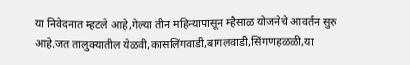या निवेदनात म्हटले आहे,गेल्या तीन महिन्यापासून म्हैसाळ योजनेचे आवर्तन सुरु आहे.जत तालुक्यातील येळवी,कासलिंगवाडी,बागलवाडी,सिंगणहळळी,या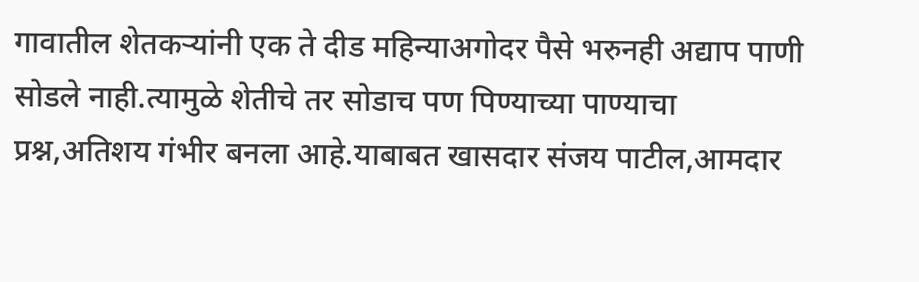गावातील शेतकऱ्यांनी एक ते दीड महिन्याअगोदर पैसे भरुनही अद्याप पाणी सोडले नाही.त्यामुळे शेतीचे तर सोडाच पण पिण्याच्या पाण्याचा प्रश्न,अतिशय गंभीर बनला आहे.याबाबत खासदार संजय पाटील,आमदार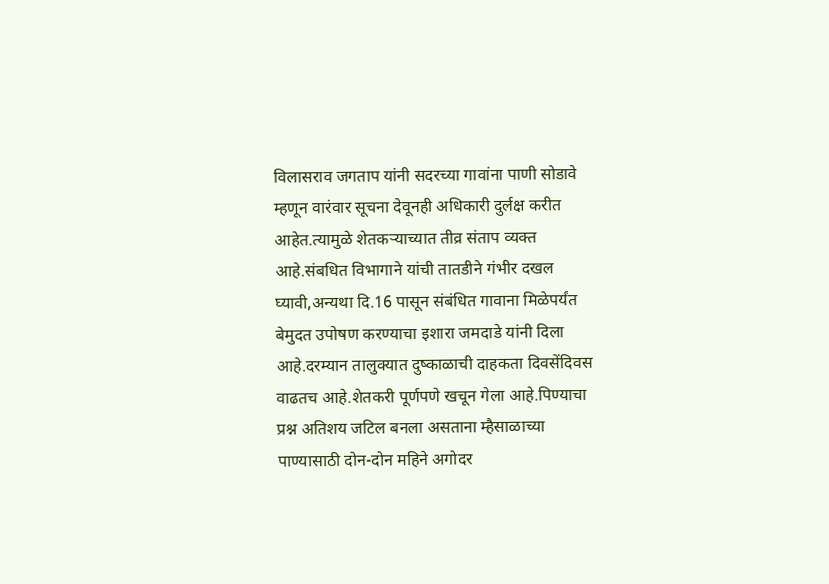विलासराव जगताप यांनी सदरच्या गावांना पाणी सोडावे म्हणून वारंवार सूचना देवूनही अधिकारी दुर्लक्ष करीत आहेत.त्यामुळे शेतकऱ्याच्यात तीव्र संताप व्यक्त आहे.संबधित विभागाने यांची तातडीने गंभीर दखल घ्यावी,अन्यथा दि.16 पासून संबंधित गावाना मिळेपर्यंत बेमुदत उपोषण करण्याचा इशारा जमदाडे यांनी दिला आहे.दरम्यान तालुक्यात दुष्काळाची दाहकता दिवसेंदिवस वाढतच आहे.शेतकरी पूर्णपणे खचून गेला आहे.पिण्याचा प्रश्न अतिशय जटिल बनला असताना म्हैसाळाच्या पाण्यासाठी दोन-दोन महिने अगोदर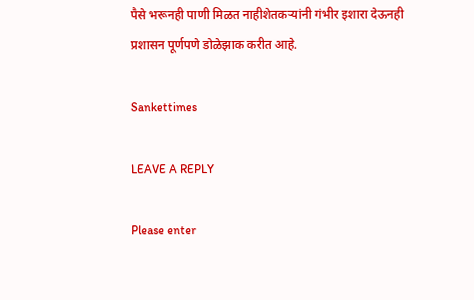पैसे भरूनही पाणी मिळत नाहीशेतकऱ्यांनी गंभीर इशारा देऊनही प्रशासन पूर्णपणे डोळेझाक करीत आहे.

Sankettimes

LEAVE A REPLY

Please enter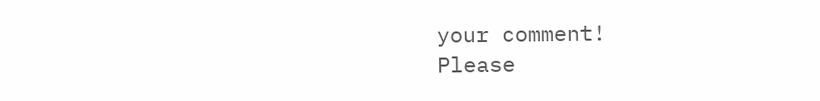your comment!
Please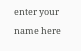enter your name here